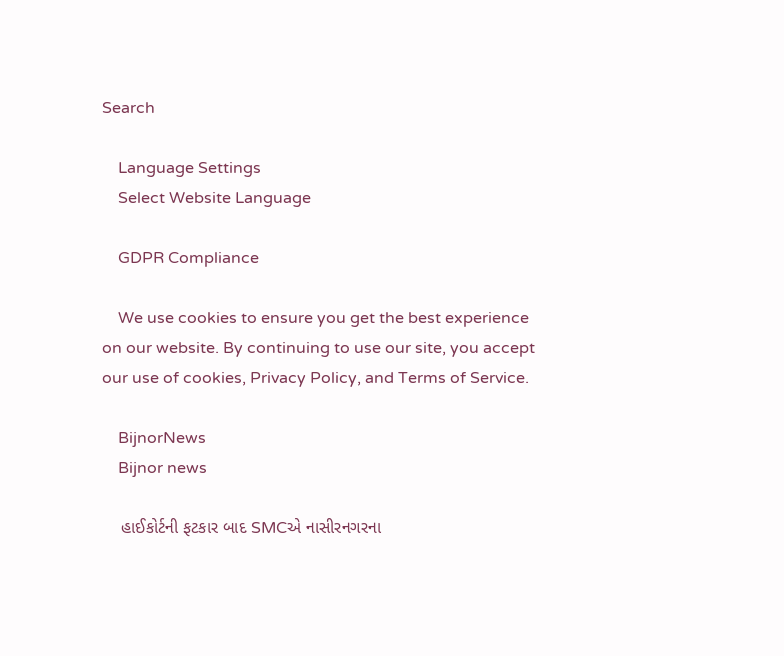Search

    Language Settings
    Select Website Language

    GDPR Compliance

    We use cookies to ensure you get the best experience on our website. By continuing to use our site, you accept our use of cookies, Privacy Policy, and Terms of Service.

    BijnorNews
    Bijnor news

    હાઈકોર્ટની ફટકાર બાદ SMCએ નાસીરનગરના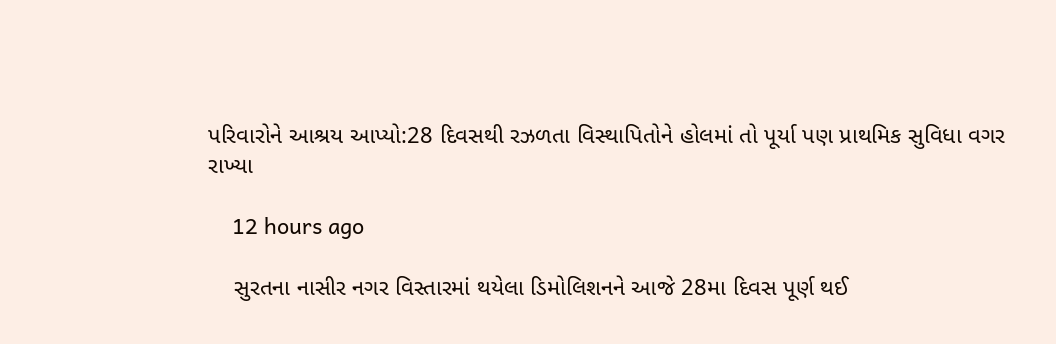પરિવારોને આશ્રય આપ્યો:28 દિવસથી રઝળતા વિસ્થાપિતોને હોલમાં તો પૂર્યા પણ પ્રાથમિક સુવિધા વગર રાખ્યા

    12 hours ago

    સુરતના નાસીર નગર વિસ્તારમાં થયેલા ડિમોલિશનને આજે 28મા દિવસ પૂર્ણ થઈ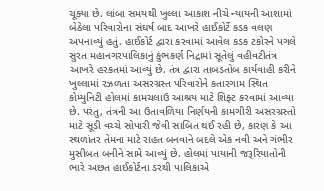ચૂક્યા છે. લાંબા સમયથી ખુલ્લા આકાશ નીચે ન્યાયની આશામાં બેઠેલા પરિવારોના સંઘર્ષ બાદ આખરે હાઈકોર્ટે કડક વલણ અપનાવ્યું હતું. હાઈકોર્ટ દ્વારા કરવામાં આવેલ કડક ટકોરને પગલે સુરત મહાનગરપાલિકાનું કુંભકર્ણ નિદ્રામાં સૂતેલું વહીવટીતંત્ર આખરે હરકતમાં આવ્યું છે. તંત્ર દ્વારા તાબડતોબ કાર્યવાહી કરીને ખુલ્લામાં રઝળતા અસરગ્રસ્ત પરિવારોને કતારગામ સ્થિત કોમ્યુનિટી હોલમાં કામચલાઉ આશ્રય માટે શિફ્ટ કરવામાં આવ્યા છે. પરંતુ, તંત્રની આ ઉતાવળિયા નિર્ણયની કામગીરી અસરગ્રસ્તો માટે સૂડી વચ્ચે સોપારી જેવી સાબિત થઈ રહી છે, કારણ કે આ સ્થળાંતર તેમના માટે રાહત બનવાને બદલે એક નવી અને ગંભીર મુસીબત બનીને સામે આવ્યું છે. હોલમાં પાયાની જરૂરિયાતોની ભારે અછત હાઈકોર્ટના ડરથી પાલિકાએ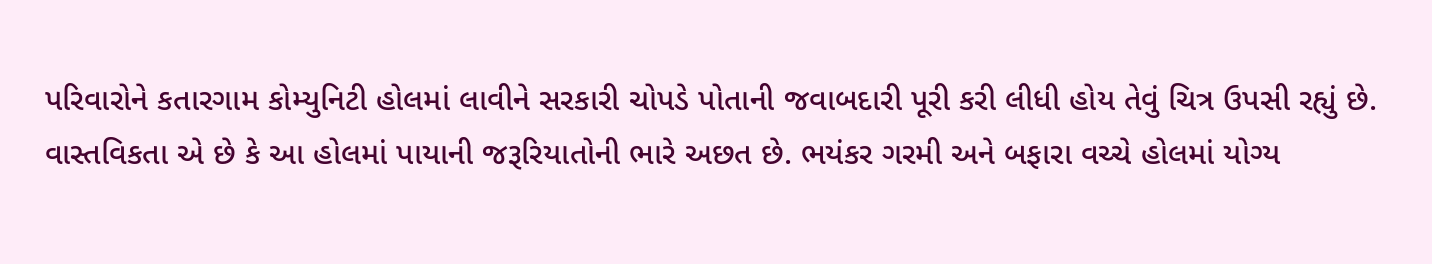પરિવારોને કતારગામ કોમ્યુનિટી હોલમાં લાવીને સરકારી ચોપડે પોતાની જવાબદારી પૂરી કરી લીધી હોય તેવું ચિત્ર ઉપસી રહ્યું છે. વાસ્તવિકતા એ છે કે આ હોલમાં પાયાની જરૂરિયાતોની ભારે અછત છે. ભયંકર ગરમી અને બફારા વચ્ચે હોલમાં યોગ્ય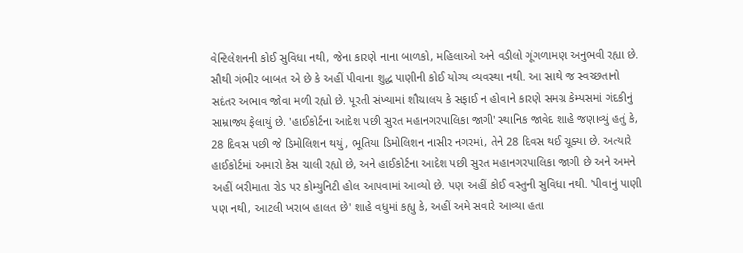વેન્ટિલેશનની કોઈ સુવિધા નથી, જેના કારણે નાના બાળકો, મહિલાઓ અને વડીલો ગૂંગળામણ અનુભવી રહ્યા છે. સૌથી ગંભીર બાબત એ છે કે અહીં પીવાના શુદ્ધ પાણીની કોઈ યોગ્ય વ્યવસ્થા નથી. આ સાથે જ સ્વચ્છતાનો સદંતર અભાવ જોવા મળી રહ્યો છે. પૂરતી સંખ્યામાં શૌચાલય કે સફાઈ ન હોવાને કારણે સમગ્ર કેમ્પસમાં ગંદકીનું સામ્રાજ્ય ફેલાયું છે. 'હાઈકોર્ટના આદેશ પછી સુરત મહાનગરપાલિકા જાગી' સ્થાનિક જાવેદ શાહે જણાવ્યું હતું કે, 28 દિવસ પછી જે ડિમોલિશન થયું, ભૂતિયા ડિમોલિશન નાસીર નગરમાં, તેને 28 દિવસ થઈ ચૂક્યા છે. અત્યારે હાઈકોર્ટમાં અમારો કેસ ચાલી રહ્યો છે, અને હાઈકોર્ટના આદેશ પછી સુરત મહાનગરપાલિકા જાગી છે અને અમને અહીં બરીમાતા રોડ પર કોમ્યુનિટી હોલ આપવામાં આવ્યો છે. પણ અહીં કોઈ વસ્તુની સુવિધા નથી. 'પીવાનું પાણી પણ નથી, આટલી ખરાબ હાલત છે' શાહે વધુમાં કહ્યુ કે, અહીં અમે સવારે આવ્યા હતા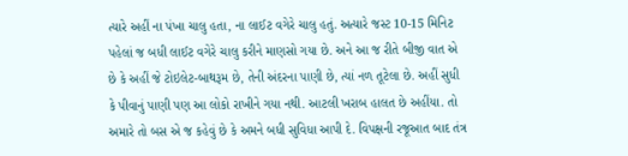ત્યારે અહીં ના પંખા ચાલુ હતા, ના લાઈટ વગેરે ચાલુ હતું. અત્યારે જસ્ટ 10-15 મિનિટ પહેલાં જ બધી લાઈટ વગેરે ચાલુ કરીને માણસો ગયા છે. અને આ જ રીતે બીજી વાત એ છે કે અહીં જે ટોઇલેટ-બાથરૂમ છે, તેની અંદરના પાણી છે, ત્યાં નળ તૂટેલા છે. અહીં સુધી કે પીવાનું પાણી પણ આ લોકો રાખીને ગયા નથી. આટલી ખરાબ હાલત છે અહીંયા. તો અમારે તો બસ એ જ કહેવું છે કે અમને બધી સુવિધા આપી દે. વિપક્ષની રજૂઆત બાદ તંત્ર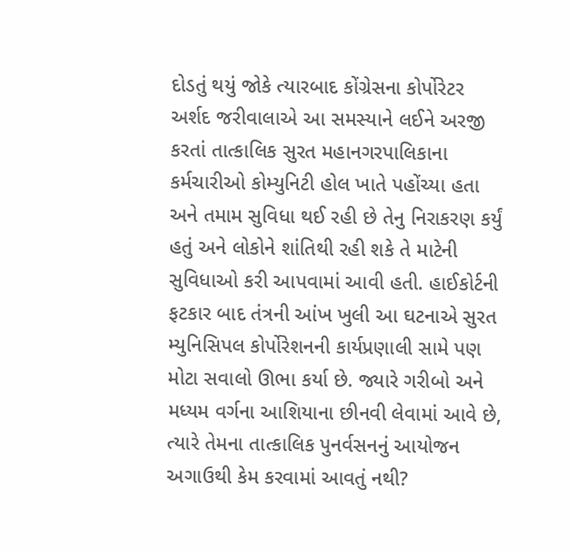દોડતું થયું જોકે ત્યારબાદ કોંગ્રેસના કોર્પોરેટર અર્શદ જરીવાલાએ આ સમસ્યાને લઈને અરજી કરતાં તાત્કાલિક સુરત મહાનગરપાલિકાના કર્મચારીઓ કોમ્યુનિટી હોલ ખાતે પહોંચ્યા હતા અને તમામ સુવિધા થઈ રહી છે તેનુ નિરાકરણ કર્યું હતું અને લોકોને શાંતિથી રહી શકે તે માટેની સુવિધાઓ કરી આપવામાં આવી હતી. હાઈકોર્ટની ફટકાર બાદ તંત્રની આંખ ખુલી આ ઘટનાએ સુરત મ્યુનિસિપલ કોર્પોરેશનની કાર્યપ્રણાલી સામે પણ મોટા સવાલો ઊભા કર્યા છે. જ્યારે ગરીબો અને મધ્યમ વર્ગના આશિયાના છીનવી લેવામાં આવે છે, ત્યારે તેમના તાત્કાલિક પુનર્વસનનું આયોજન અગાઉથી કેમ કરવામાં આવતું નથી?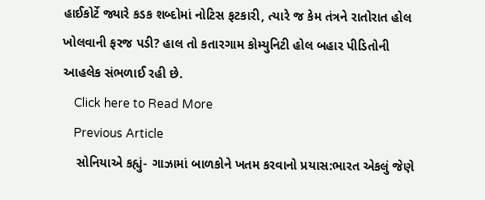હાઈકોર્ટે જ્યારે કડક શબ્દોમાં નોટિસ ફટકારી, ત્યારે જ કેમ તંત્રને રાતોરાત હોલ ખોલવાની ફરજ પડી? હાલ તો કતારગામ કોમ્યુનિટી હોલ બહાર પીડિતોની આહલેક સંભળાઈ રહી છે.
    Click here to Read More
    Previous Article
    સોનિયાએ કહ્યું- ગાઝામાં બાળકોને ખતમ કરવાનો પ્રયાસ:ભારત એકલું જેણે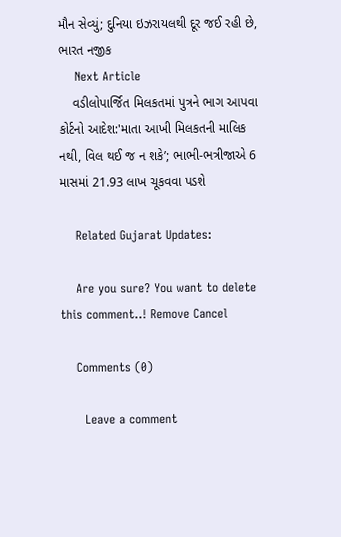મૌન સેવ્યું; દુનિયા ઇઝરાયલથી દૂર જઈ રહી છે, ભારત નજીક
    Next Article
    વડીલોપાર્જિત મિલકતમાં પુત્રને ભાગ આપવા કોર્ટનો આદેશ:'માતા આખી મિલકતની માલિક નથી, વિલ થઈ જ ન શકે’; ભાભી-ભત્રીજાએ 6 માસમાં 21.93 લાખ ચૂકવવા પડશે

    Related Gujarat Updates:

    Are you sure? You want to delete this comment..! Remove Cancel

    Comments (0)

      Leave a comment